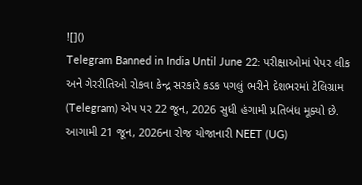![]()
Telegram Banned in India Until June 22: પરીક્ષાઓમાં પેપર લીક અને ગેરરીતિઓ રોકવા કેન્દ્ર સરકારે કડક પગલું ભરીને દેશભરમાં ટેલિગ્રામ (Telegram) એપ પર 22 જૂન, 2026 સુધી હંગામી પ્રતિબંધ મૂક્યો છે. આગામી 21 જૂન, 2026ના રોજ યોજાનારી NEET (UG)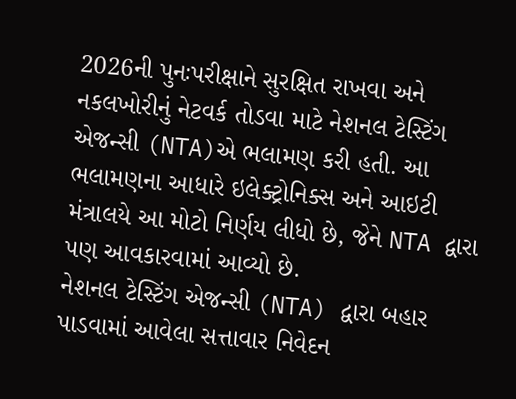2026ની પુનઃપરીક્ષાને સુરક્ષિત રાખવા અને નકલખોરીનું નેટવર્ક તોડવા માટે નેશનલ ટેસ્ટિંગ એજન્સી (NTA)એ ભલામણ કરી હતી. આ ભલામણના આધારે ઇલેક્ટ્રોનિક્સ અને આઇટી મંત્રાલયે આ મોટો નિર્ણય લીધો છે, જેને NTA દ્વારા પણ આવકારવામાં આવ્યો છે.
નેશનલ ટેસ્ટિંગ એજન્સી (NTA) દ્વારા બહાર પાડવામાં આવેલા સત્તાવાર નિવેદન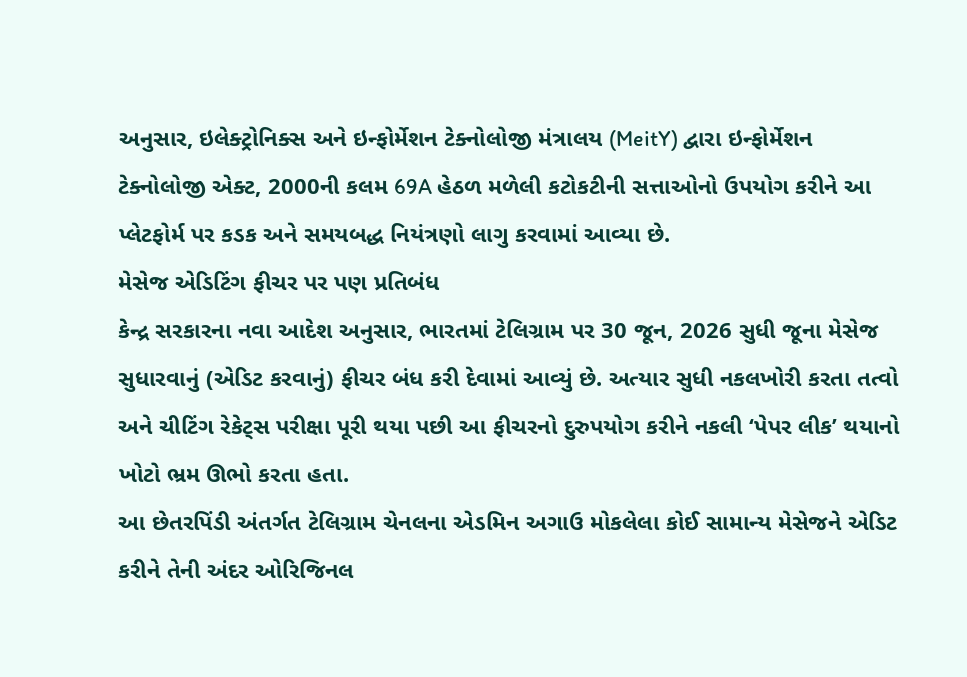અનુસાર, ઇલેક્ટ્રોનિક્સ અને ઇન્ફોર્મેશન ટેક્નોલોજી મંત્રાલય (MeitY) દ્વારા ઇન્ફોર્મેશન ટેક્નોલોજી એક્ટ, 2000ની કલમ 69A હેઠળ મળેલી કટોકટીની સત્તાઓનો ઉપયોગ કરીને આ પ્લેટફોર્મ પર કડક અને સમયબદ્ધ નિયંત્રણો લાગુ કરવામાં આવ્યા છે.
મેસેજ એડિટિંગ ફીચર પર પણ પ્રતિબંધ
કેન્દ્ર સરકારના નવા આદેશ અનુસાર, ભારતમાં ટેલિગ્રામ પર 30 જૂન, 2026 સુધી જૂના મેસેજ સુધારવાનું (એડિટ કરવાનું) ફીચર બંધ કરી દેવામાં આવ્યું છે. અત્યાર સુધી નકલખોરી કરતા તત્વો અને ચીટિંગ રેકેટ્સ પરીક્ષા પૂરી થયા પછી આ ફીચરનો દુરુપયોગ કરીને નકલી ‘પેપર લીક’ થયાનો ખોટો ભ્રમ ઊભો કરતા હતા.
આ છેતરપિંડી અંતર્ગત ટેલિગ્રામ ચેનલના એડમિન અગાઉ મોકલેલા કોઈ સામાન્ય મેસેજને એડિટ કરીને તેની અંદર ઓરિજિનલ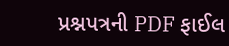પ્રશ્નપત્રની PDF ફાઈલ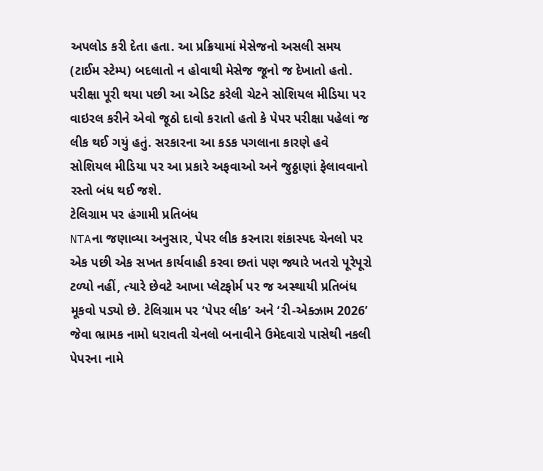અપલોડ કરી દેતા હતા. આ પ્રક્રિયામાં મેસેજનો અસલી સમય (ટાઈમ સ્ટેમ્પ) બદલાતો ન હોવાથી મેસેજ જૂનો જ દેખાતો હતો. પરીક્ષા પૂરી થયા પછી આ એડિટ કરેલી ચેટને સોશિયલ મીડિયા પર વાઇરલ કરીને એવો જૂઠો દાવો કરાતો હતો કે પેપર પરીક્ષા પહેલાં જ લીક થઈ ગયું હતું. સરકારના આ કડક પગલાના કારણે હવે સોશિયલ મીડિયા પર આ પ્રકારે અફવાઓ અને જુઠ્ઠાણાં ફેલાવવાનો રસ્તો બંધ થઈ જશે.
ટેલિગ્રામ પર હંગામી પ્રતિબંધ
NTAના જણાવ્યા અનુસાર, પેપર લીક કરનારા શંકાસ્પદ ચેનલો પર એક પછી એક સખત કાર્યવાહી કરવા છતાં પણ જ્યારે ખતરો પૂરેપૂરો ટળ્યો નહીં, ત્યારે છેવટે આખા પ્લેટફોર્મ પર જ અસ્થાયી પ્રતિબંધ મૂકવો પડ્યો છે. ટેલિગ્રામ પર ‘પેપર લીક’ અને ‘રી-એક્ઝામ 2026’ જેવા ભ્રામક નામો ધરાવતી ચેનલો બનાવીને ઉમેદવારો પાસેથી નકલી પેપરના નામે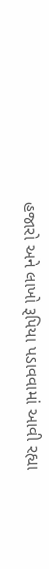હજારો અને લાખો રૂપિયા પડાવવામાં આવી રહ્યા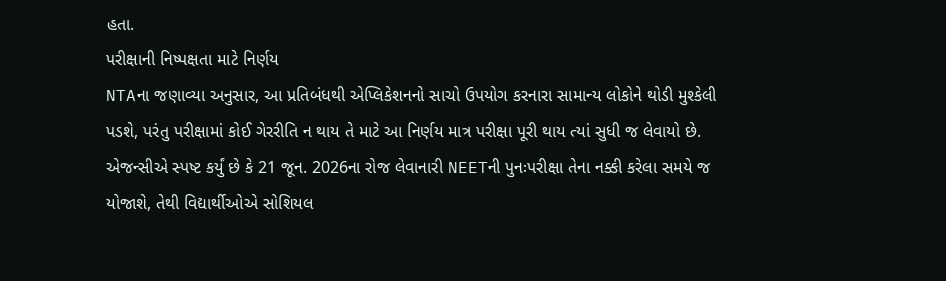હતા.
પરીક્ષાની નિષ્પક્ષતા માટે નિર્ણય
NTAના જણાવ્યા અનુસાર, આ પ્રતિબંધથી એપ્લિકેશનનો સાચો ઉપયોગ કરનારા સામાન્ય લોકોને થોડી મુશ્કેલી પડશે, પરંતુ પરીક્ષામાં કોઈ ગેરરીતિ ન થાય તે માટે આ નિર્ણય માત્ર પરીક્ષા પૂરી થાય ત્યાં સુધી જ લેવાયો છે. એજન્સીએ સ્પષ્ટ કર્યું છે કે 21 જૂન. 2026ના રોજ લેવાનારી NEETની પુનઃપરીક્ષા તેના નક્કી કરેલા સમયે જ યોજાશે, તેથી વિદ્યાર્થીઓએ સોશિયલ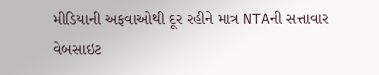મીડિયાની અફવાઓથી દૂર રહીને માત્ર NTAની સત્તાવાર વેબસાઇટ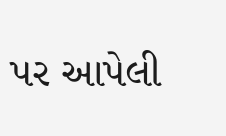પર આપેલી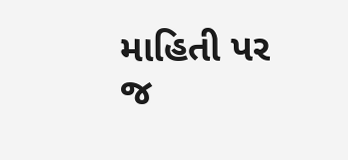માહિતી પર જ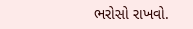ભરોસો રાખવો.